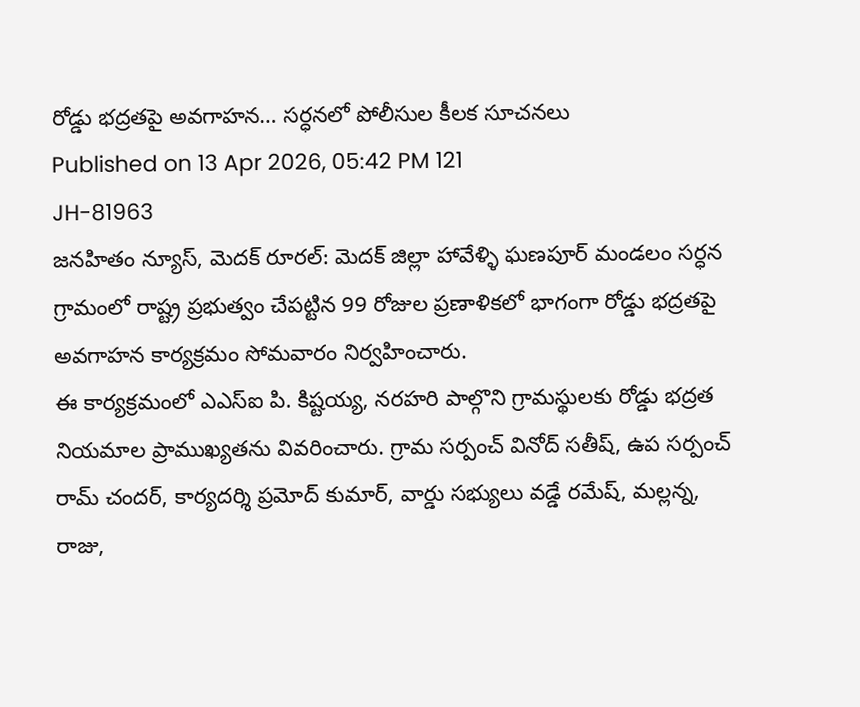రోడ్డు భద్రతపై అవగాహన… సర్ధనలో పోలీసుల కీలక సూచనలు
Published on 13 Apr 2026, 05:42 PM 121
JH-81963
జనహితం న్యూస్, మెదక్ రూరల్: మెదక్ జిల్లా హావేళ్ళి ఘణపూర్ మండలం సర్ధన గ్రామంలో రాష్ట్ర ప్రభుత్వం చేపట్టిన 99 రోజుల ప్రణాళికలో భాగంగా రోడ్డు భద్రతపై అవగాహన కార్యక్రమం సోమవారం నిర్వహించారు.
ఈ కార్యక్రమంలో ఎఎస్ఐ పి. కిష్టయ్య, నరహరి పాల్గొని గ్రామస్థులకు రోడ్డు భద్రత నియమాల ప్రాముఖ్యతను వివరించారు. గ్రామ సర్పంచ్ వినోద్ సతీష్, ఉప సర్పంచ్ రామ్ చందర్, కార్యదర్శి ప్రమోద్ కుమార్, వార్డు సభ్యులు వడ్డే రమేష్, మల్లన్న, రాజు,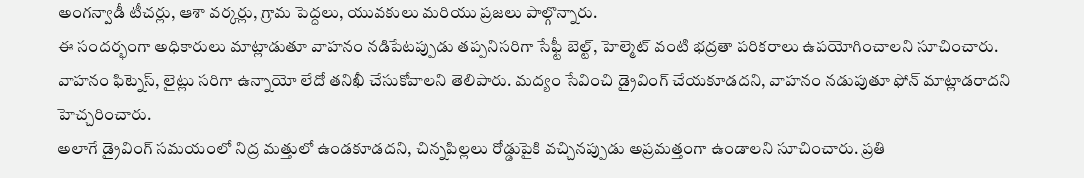అంగన్వాడీ టీచర్లు, ఆశా వర్కర్లు, గ్రామ పెద్దలు, యువకులు మరియు ప్రజలు పాల్గొన్నారు.
ఈ సందర్భంగా అధికారులు మాట్లాడుతూ వాహనం నడిపేటప్పుడు తప్పనిసరిగా సేఫ్టీ బెల్ట్, హెల్మెట్ వంటి భద్రతా పరికరాలు ఉపయోగించాలని సూచించారు. వాహనం ఫిట్నెస్, లైట్లు సరిగా ఉన్నాయో లేదో తనిఖీ చేసుకోవాలని తెలిపారు. మద్యం సేవించి డ్రైవింగ్ చేయకూడదని, వాహనం నడుపుతూ ఫోన్ మాట్లాడరాదని హెచ్చరించారు.
అలాగే డ్రైవింగ్ సమయంలో నిద్ర మత్తులో ఉండకూడదని, చిన్నపిల్లలు రోడ్డుపైకి వచ్చినప్పుడు అప్రమత్తంగా ఉండాలని సూచించారు. ప్రతి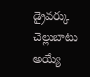డ్రైవర్కు చెల్లుబాటు అయ్యే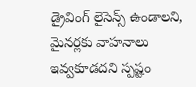డ్రైవింగ్ లైసెన్స్ ఉండాలని, మైనర్లకు వాహనాలు ఇవ్వకూడదని స్పష్టం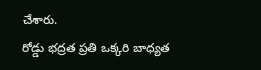చేశారు.
రోడ్డు భద్రత ప్రతి ఒక్కరి బాధ్యత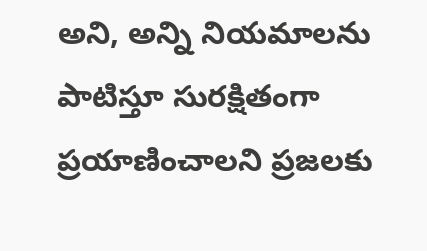అని, అన్ని నియమాలను పాటిస్తూ సురక్షితంగా ప్రయాణించాలని ప్రజలకు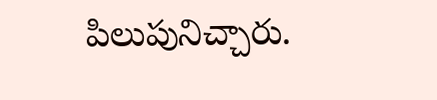పిలుపునిచ్చారు.